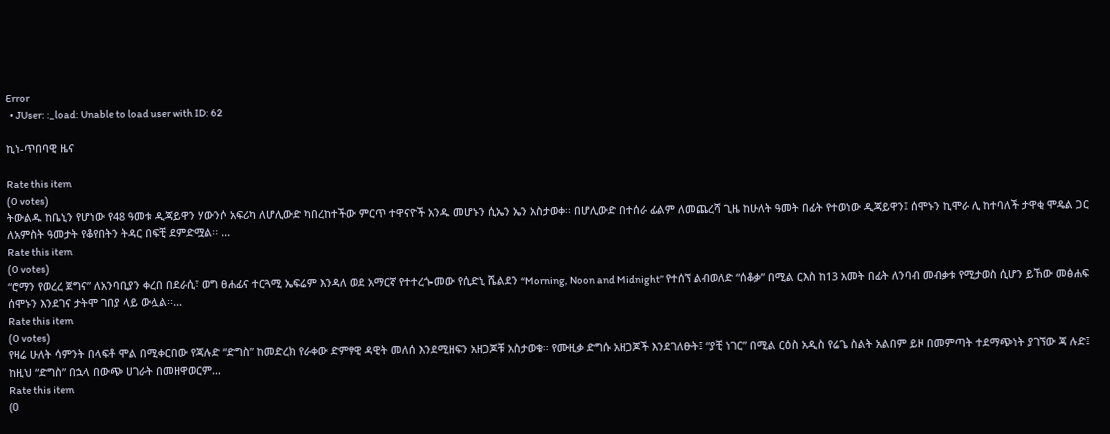Error
  • JUser: :_load: Unable to load user with ID: 62

ኪነ-ጥበባዊ ዜና

Rate this item
(0 votes)
ትውልዱ ከቤኒን የሆነው የ48 ዓመቱ ዲጃይዋን ሃውንሶ አፍሪካ ለሆሊውድ ካበረከተችው ምርጥ ተዋናዮች አንዱ መሆኑን ሲኤን ኤን አስታወቀ፡፡ በሆሊውድ በተሰራ ፊልም ለመጨረሻ ጊዜ ከሁለት ዓመት በፊት የተወነው ዲጃይዋን፤ ሰሞኑን ኪሞራ ሊ ከተባለች ታዋቂ ሞዴል ጋር ለአምስት ዓመታት የቆየበትን ትዳር በፍቺ ደምድሟል፡፡ …
Rate this item
(0 votes)
“ሮማን የወረረ ጀግና” ለአንባቢያን ቀረበ በደራሲ፣ ወግ ፀሐፊና ተርጓሚ ኤፍሬም እንዳለ ወደ አማርኛ የተተረጐመው የሲድኒ ሼልደን “Morning, Noon and Midnight” የተሰኘ ልብወለድ “ሰቆቃ” በሚል ርእስ ከ13 አመት በፊት ለንባብ መብቃቱ የሚታወስ ሲሆን ይኸው መፅሐፍ ሰሞኑን እንደገና ታትሞ ገበያ ላይ ውሏል፡፡…
Rate this item
(0 votes)
የዛሬ ሁለት ሳምንት በላፍቶ ሞል በሚቀርበው የጃሉድ “ድግስ” ከመድረክ የራቀው ድምፃዊ ዳዊት መለሰ እንደሚዘፍን አዘጋጆቹ አስታወቁ፡፡ የሙዚቃ ድግሱ አዘጋጆች እንደገለፁት፤ “ያቺ ነገር” በሚል ርዕስ አዲስ የሬጌ ስልት አልበም ይዞ በመምጣት ተደማጭነት ያገኘው ጃ ሉድ፤ ከዚህ “ድግስ” በኋላ በውጭ ሀገራት በመዘዋወርም…
Rate this item
(0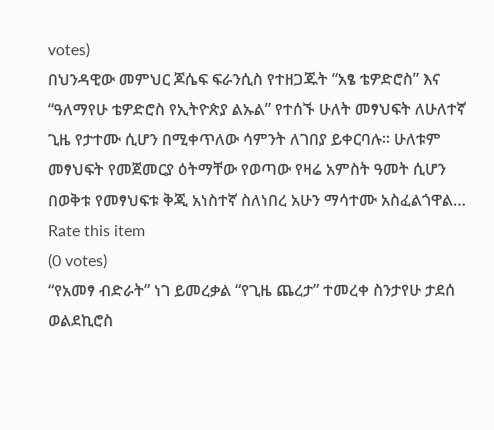votes)
በህንዳዊው መምህር ጆሴፍ ፍራንሲስ የተዘጋጁት “አፄ ቴዎድሮስ” እና “ዓለማየሁ ቴዎድሮስ የኢትዮጵያ ልኡል” የተሰኙ ሁለት መፃህፍት ለሁለተኛ ጊዜ የታተሙ ሲሆን በሚቀጥለው ሳምንት ለገበያ ይቀርባሉ፡፡ ሁለቱም መፃህፍት የመጀመርያ ዕትማቸው የወጣው የዛሬ አምስት ዓመት ሲሆን በወቅቱ የመፃህፍቱ ቅጂ አነስተኛ ስለነበረ አሁን ማሳተሙ አስፈልጎዋል…
Rate this item
(0 votes)
“የአመፃ ብድራት” ነገ ይመረቃል “የጊዜ ጨረታ” ተመረቀ ስንታየሁ ታደሰ ወልደኪሮስ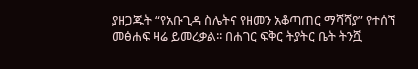ያዘጋጁት “የአቡጊዳ ስሌትና የዘመን አቆጣጠር ማሻሻያ” የተሰኘ መፅሐፍ ዛሬ ይመረቃል፡፡ በሐገር ፍቅር ትያትር ቤት ትንሿ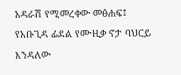አዳራሽ የሚመረቀው መፅሐፍ፤ የአቡጊዳ ፊደል የሙዚቃ ኖታ ባህርይ እንዳለው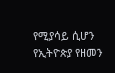የሚያሳይ ሲሆን የኢትዮጵያ የዘመን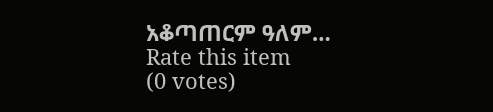አቆጣጠርም ዓለም…
Rate this item
(0 votes)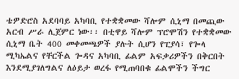ቴዎድሮስ አደባባይ አካባቢ የተቋቋመው ሻሎም ሲኒማ በመጪው አርብ ሥራ ሊጀምር ነው፡፡ በቲዋይ ሻሎም ፕሮሞሽን የተቋቋመው ሲኒማ ቤት 400 መቀመጫዎች ያሉት ሲሆን የፒያሳ፣ የጐላ ሚካኤልና የቸርችል ጐዳና አካባቢ ፊልም አፍቃሪዎችን በቅርበት እንደሚያገለግልና ለዕይታ ወረፋ የሚጠባበቁ ፊልሞችን ችግር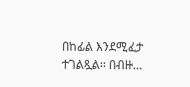በከፊል እንደሚፈታ ተገልጿል፡፡ በብዙ…